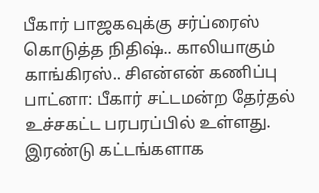பீகார் பாஜகவுக்கு சர்ப்ரைஸ் கொடுத்த நிதிஷ்.. காலியாகும் காங்கிரஸ்.. சிஎன்என் கணிப்பு
பாட்னா: பீகார் சட்டமன்ற தேர்தல் உச்சகட்ட பரபரப்பில் உள்ளது. இரண்டு கட்டங்களாக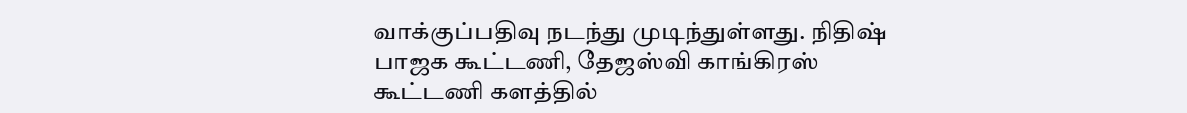வாக்குப்பதிவு நடந்து முடிந்துள்ளது. நிதிஷ் பாஜக கூட்டணி, தேஜஸ்வி காங்கிரஸ் கூட்டணி களத்தில்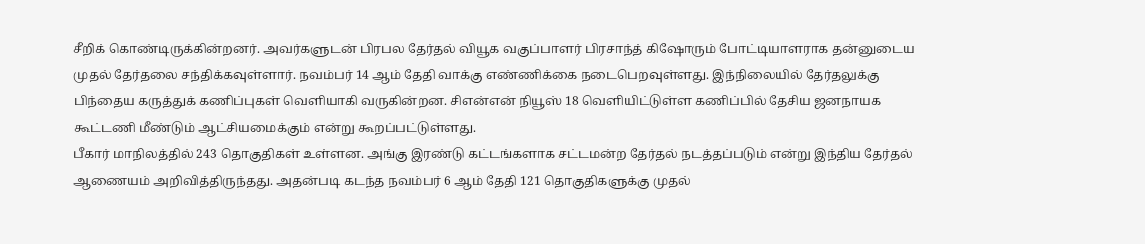சீறிக் கொண்டிருக்கின்றனர். அவர்களுடன் பிரபல தேர்தல் வியூக வகுப்பாளர் பிரசாந்த் கிஷோரும் போட்டியாளராக தன்னுடைய முதல் தேர்தலை சந்திக்கவுள்ளார். நவம்பர் 14 ஆம் தேதி வாக்கு எண்ணிக்கை நடைபெறவுள்ளது. இந்நிலையில் தேர்தலுக்கு பிந்தைய கருத்துக் கணிப்புகள் வெளியாகி வருகின்றன. சிஎன்என் நியூஸ் 18 வெளியிட்டுள்ள கணிப்பில் தேசிய ஜனநாயக கூட்டணி மீண்டும் ஆட்சியமைக்கும் என்று கூறப்பட்டுள்ளது.
பீகார் மாநிலத்தில் 243 தொகுதிகள் உள்ளன. அங்கு இரண்டு கட்டங்களாக சட்டமன்ற தேர்தல் நடத்தப்படும் என்று இந்திய தேர்தல் ஆணையம் அறிவித்திருந்தது. அதன்படி கடந்த நவம்பர் 6 ஆம் தேதி 121 தொகுதிகளுக்கு முதல்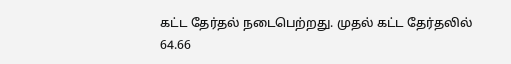கட்ட தேர்தல் நடைபெற்றது. முதல் கட்ட தேர்தலில் 64.66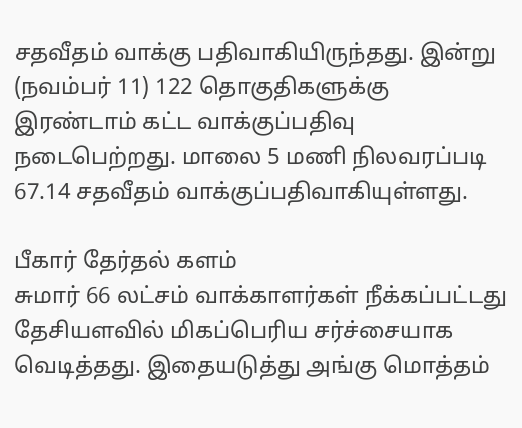சதவீதம் வாக்கு பதிவாகியிருந்தது. இன்று (நவம்பர் 11) 122 தொகுதிகளுக்கு இரண்டாம் கட்ட வாக்குப்பதிவு நடைபெற்றது. மாலை 5 மணி நிலவரப்படி 67.14 சதவீதம் வாக்குப்பதிவாகியுள்ளது.

பீகார் தேர்தல் களம்
சுமார் 66 லட்சம் வாக்காளர்கள் நீக்கப்பட்டது தேசியளவில் மிகப்பெரிய சர்ச்சையாக வெடித்தது. இதையடுத்து அங்கு மொத்தம்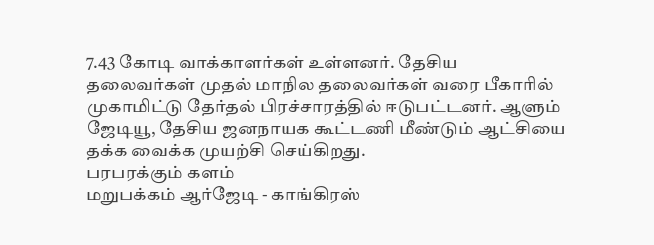7.43 கோடி வாக்காளர்கள் உள்ளனர். தேசிய தலைவர்கள் முதல் மாநில தலைவர்கள் வரை பீகாரில் முகாமிட்டு தேர்தல் பிரச்சாரத்தில் ஈடுபட்டனர். ஆளும் ஜேடியூ, தேசிய ஜனநாயக கூட்டணி மீண்டும் ஆட்சியை தக்க வைக்க முயற்சி செய்கிறது.
பரபரக்கும் களம்
மறுபக்கம் ஆர்ஜேடி - காங்கிரஸ்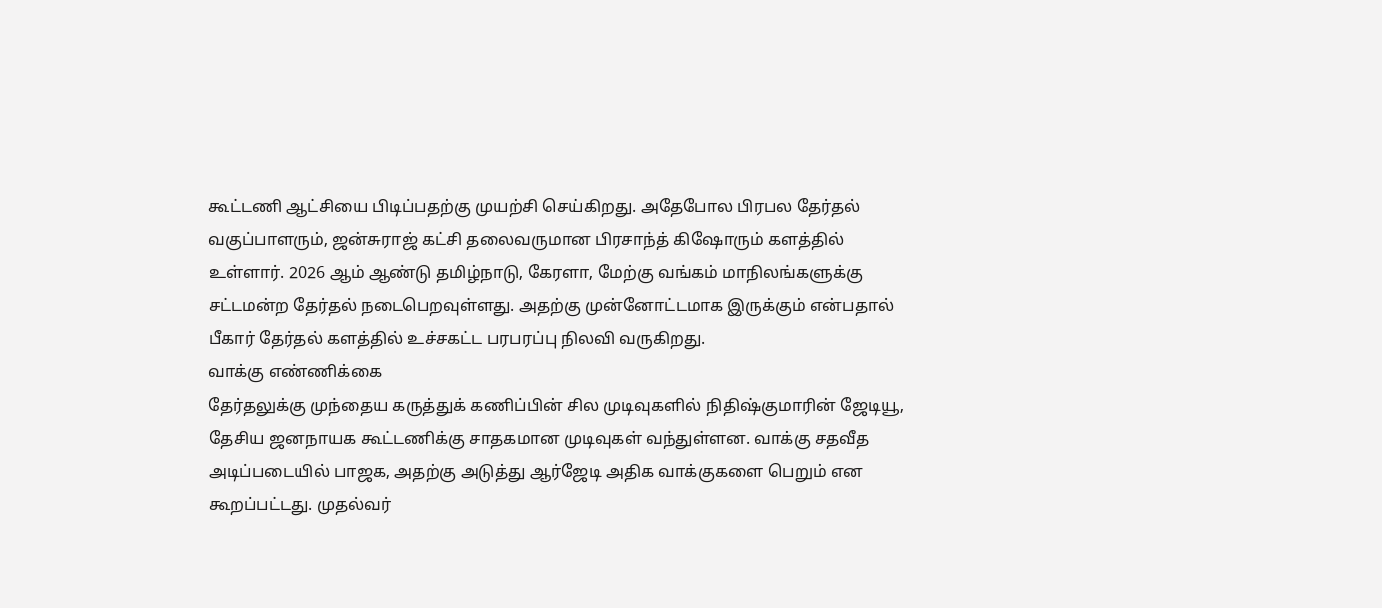கூட்டணி ஆட்சியை பிடிப்பதற்கு முயற்சி செய்கிறது. அதேபோல பிரபல தேர்தல் வகுப்பாளரும், ஜன்சுராஜ் கட்சி தலைவருமான பிரசாந்த் கிஷோரும் களத்தில் உள்ளார். 2026 ஆம் ஆண்டு தமிழ்நாடு, கேரளா, மேற்கு வங்கம் மாநிலங்களுக்கு சட்டமன்ற தேர்தல் நடைபெறவுள்ளது. அதற்கு முன்னோட்டமாக இருக்கும் என்பதால் பீகார் தேர்தல் களத்தில் உச்சகட்ட பரபரப்பு நிலவி வருகிறது.
வாக்கு எண்ணிக்கை
தேர்தலுக்கு முந்தைய கருத்துக் கணிப்பின் சில முடிவுகளில் நிதிஷ்குமாரின் ஜேடியூ, தேசிய ஜனநாயக கூட்டணிக்கு சாதகமான முடிவுகள் வந்துள்ளன. வாக்கு சதவீத அடிப்படையில் பாஜக, அதற்கு அடுத்து ஆர்ஜேடி அதிக வாக்குகளை பெறும் என கூறப்பட்டது. முதல்வர்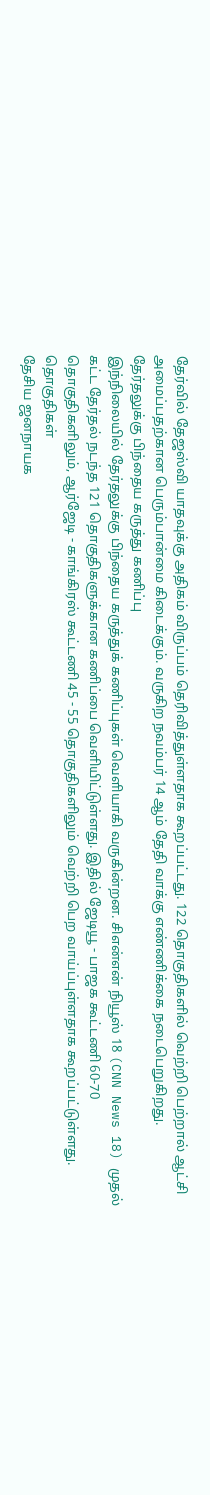தேர்வில் தேஜஸ்வி யாதவுக்கு அதிகம் விருப்பம் தெரிவித்துள்ளதாக கூறப்பட்டது. 122 தொகுதிகளில் வெற்றி பெற்றால் ஆட்சி அமைப்பதற்கான பெரும்பான்மை கிடைக்கும். வருகிற நவம்பர் 14 ஆம் தேதி வாக்கு எண்ணிக்கை நடைபெறுகிறது.
தேர்தலுக்கு பிந்தைய கருத்து கணிப்பு
இந்நிலையில் தேர்தலுக்கு பிந்தைய கருத்துக் கணிப்புகள் வெளியாகி வருகின்றன. சிஎன்என் நியூஸ் 18 (CNN News 18) முதல் கட்ட தேர்தல் நடந்த 121 தொகுதிகளுக்கான கணிப்பை வெளியிட்டுள்ளது. இதில் ஜேடியூ - பாஜக கூட்டணி 60-70 தொகுதிகளிலும், ஆர்ஜேடி - காங்கிரஸ் கூட்டணி 45 - 55 தொகுதிகளிலும் வெற்றி பெற வாய்ப்புள்ளதாக கூறப்பட்டுள்ளது.
தொகுதிகள்
தேசிய ஜனநாயக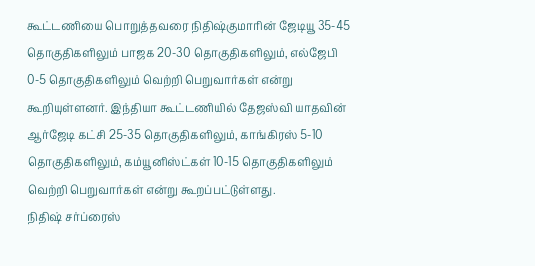கூட்டணியை பொறுத்தவரை நிதிஷ்குமாரின் ஜேடியூ 35-45 தொகுதிகளிலும் பாஜக 20-30 தொகுதிகளிலும், எல்ஜேபி 0-5 தொகுதிகளிலும் வெற்றி பெறுவார்கள் என்று கூறியுள்ளனர். இந்தியா கூட்டணியில் தேஜஸ்வி யாதவின் ஆர்ஜேடி கட்சி 25-35 தொகுதிகளிலும், காங்கிரஸ் 5-10 தொகுதிகளிலும், கம்யூனிஸ்ட்கள் 10-15 தொகுதிகளிலும் வெற்றி பெறுவார்கள் என்று கூறப்பட்டுள்ளது.
நிதிஷ் சர்ப்ரைஸ்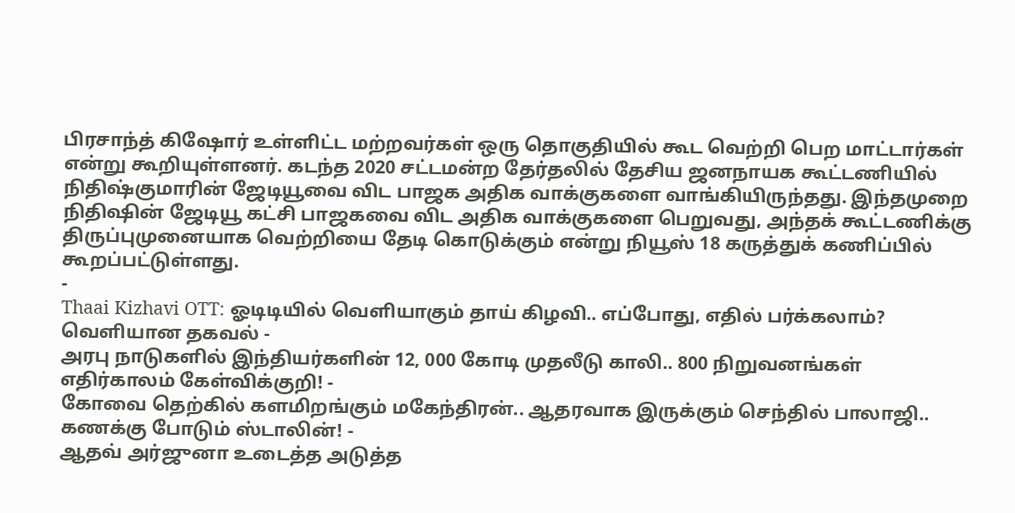பிரசாந்த் கிஷோர் உள்ளிட்ட மற்றவர்கள் ஒரு தொகுதியில் கூட வெற்றி பெற மாட்டார்கள் என்று கூறியுள்ளனர். கடந்த 2020 சட்டமன்ற தேர்தலில் தேசிய ஜனநாயக கூட்டணியில் நிதிஷ்குமாரின் ஜேடியூவை விட பாஜக அதிக வாக்குகளை வாங்கியிருந்தது. இந்தமுறை நிதிஷின் ஜேடியூ கட்சி பாஜகவை விட அதிக வாக்குகளை பெறுவது, அந்தக் கூட்டணிக்கு திருப்புமுனையாக வெற்றியை தேடி கொடுக்கும் என்று நியூஸ் 18 கருத்துக் கணிப்பில் கூறப்பட்டுள்ளது.
-
Thaai Kizhavi OTT: ஓடிடியில் வெளியாகும் தாய் கிழவி.. எப்போது, எதில் பர்க்கலாம்? வெளியான தகவல் -
அரபு நாடுகளில் இந்தியர்களின் 12, 000 கோடி முதலீடு காலி.. 800 நிறுவனங்கள் எதிர்காலம் கேள்விக்குறி! -
கோவை தெற்கில் களமிறங்கும் மகேந்திரன்.. ஆதரவாக இருக்கும் செந்தில் பாலாஜி.. கணக்கு போடும் ஸ்டாலின்! -
ஆதவ் அர்ஜுனா உடைத்த அடுத்த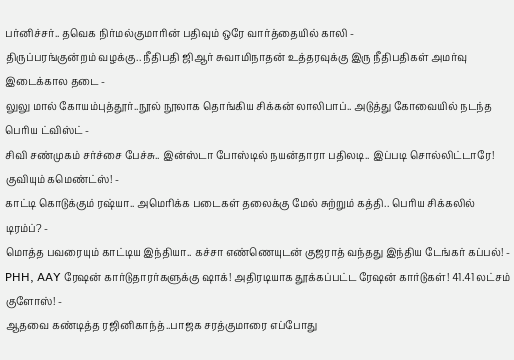பர்னிச்சர்.. தவெக நிர்மல்குமாரின் பதிவும் ஒரே வார்த்தையில் காலி -
திருப்பரங்குன்றம் வழக்கு.. நீதிபதி ஜிஆர் சுவாமிநாதன் உத்தரவுக்கு இரு நீதிபதிகள் அமர்வு இடைக்கால தடை -
லுலு மால் கோயம்புத்தூர்..நூல் நூலாக தொங்கிய சிக்கன் லாலிபாப்.. அடுத்து கோவையில் நடந்த பெரிய ட்விஸ்ட் -
சிவி சண்முகம் சர்ச்சை பேச்சு.. இன்ஸ்டா போஸ்டில் நயன்தாரா பதிலடி.. இப்படி சொல்லிட்டாரே! குவியும் கமெண்ட்ஸ்! -
காட்டி கொடுக்கும் ரஷ்யா.. அமெரிக்க படைகள் தலைக்கு மேல் சுற்றும் கத்தி.. பெரிய சிக்கலில் டிரம்ப்? -
மொத்த பவரையும் காட்டிய இந்தியா.. கச்சா எண்ணெயுடன் குஜராத் வந்தது இந்திய டேங்கர் கப்பல்! -
PHH, AAY ரேஷன் கார்டுதாரர்களுக்கு ஷாக்! அதிரடியாக தூக்கப்பட்ட ரேஷன் கார்டுகள்! 41.41 லட்சம் குளோஸ்! -
ஆதவை கண்டித்த ரஜினிகாந்த்..பாஜக சரத்குமாரை எப்போது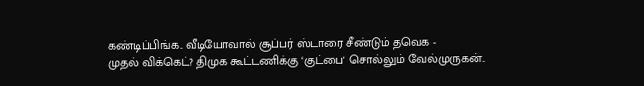கண்டிப்பிங்க.. வீடியோவால் சூப்பர் ஸ்டாரை சீண்டும் தவெக -
முதல் விக்கெட்? திமுக கூட்டணிக்கு ‘குட்பை' சொல்லும் வேல்முருகன்..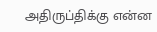அதிருப்திக்கு என்ன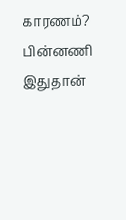காரணம்? பின்னணி இதுதான்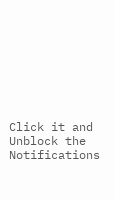Click it and Unblock the Notifications